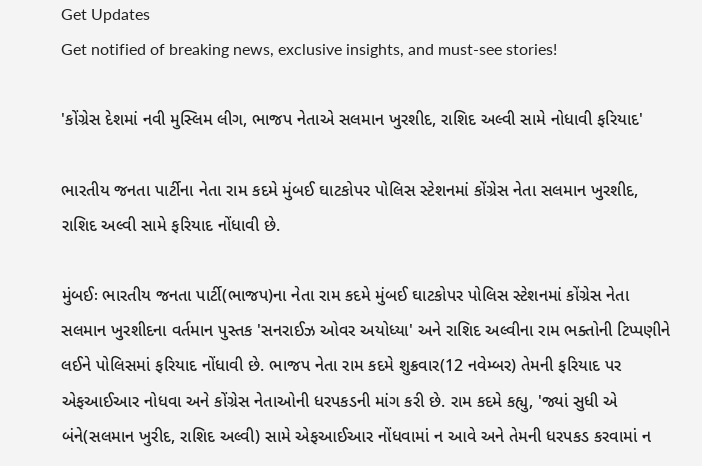Get Updates
Get notified of breaking news, exclusive insights, and must-see stories!

'કોંગ્રેસ દેશમાં નવી મુસ્લિમ લીગ, ભાજપ નેતાએ સલમાન ખુરશીદ, રાશિદ અલ્વી સામે નોધાવી ફરિયાદ'

ભારતીય જનતા પાર્ટીના નેતા રામ કદમે મુંબઈ ઘાટકોપર પોલિસ સ્ટેશનમાં કોંગ્રેસ નેતા સલમાન ખુરશીદ, રાશિદ અલ્વી સામે ફરિયાદ નોંધાવી છે.

મુંબઈઃ ભારતીય જનતા પાર્ટી(ભાજપ)ના નેતા રામ કદમે મુંબઈ ઘાટકોપર પોલિસ સ્ટેશનમાં કોંગ્રેસ નેતા સલમાન ખુરશીદના વર્તમાન પુસ્તક 'સનરાઈઝ ઓવર અયોધ્યા' અને રાશિદ અલ્વીના રામ ભક્તોની ટિપ્પણીને લઈને પોલિસમાં ફરિયાદ નોંધાવી છે. ભાજપ નેતા રામ કદમે શુક્રવાર(12 નવેમ્બર) તેમની ફરિયાદ પર એફઆઈઆર નોધવા અને કોંગ્રેસ નેતાઓની ધરપકડની માંગ કરી છે. રામ કદમે કહ્યુ, 'જ્યાં સુધી એ બંને(સલમાન ખુરીદ, રાશિદ અલ્વી) સામે એફઆઈઆર નોંધવામાં ન આવે અને તેમની ધરપકડ કરવામાં ન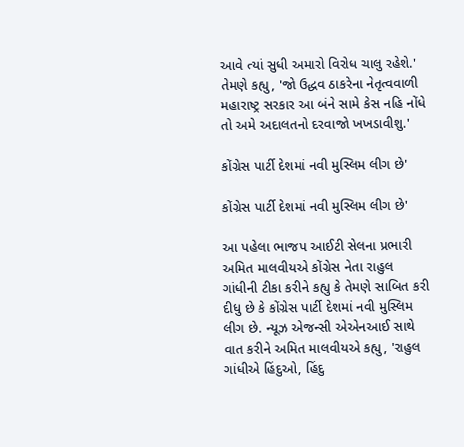આવે ત્યાં સુધી અમારો વિરોધ ચાલુ રહેશે.' તેમણે કહ્યુ, 'જો ઉદ્ધવ ઠાકરેના નેતૃત્વવાળી મહારાષ્ટ્ર સરકાર આ બંને સામે કેસ નહિ નોંધે તો અમે અદાલતનો દરવાજો ખખડાવીશુ.'

કોંગ્રેસ પાર્ટી દેશમાં નવી મુસ્લિમ લીગ છે'

કોંગ્રેસ પાર્ટી દેશમાં નવી મુસ્લિમ લીગ છે'

આ પહેલા ભાજપ આઈટી સેલના પ્રભારી અમિત માલવીયએ કોંગ્રેસ નેતા રાહુલ ગાંધીની ટીકા કરીને કહ્યુ કે તેમણે સાબિત કરી દીધુ છે કે કોંગ્રેસ પાર્ટી દેશમાં નવી મુસ્લિમ લીગ છે. ન્યૂઝ એજન્સી એએનઆઈ સાથે વાત કરીને અમિત માલવીયએ કહ્યુ, 'રાહુલ ગાંધીએ હિંદુઓ, હિંદુ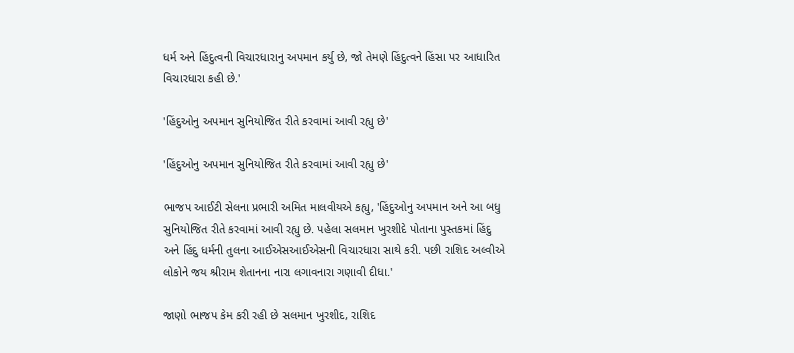ધર્મ અને હિંદુત્વની વિચારધારાનુ અપમાન કર્યુ છે, જો તેમણે હિંદુત્વને હિંસા પર આધારિત વિચારધારા કહી છે.'

'હિંદુઓનુ અપમાન સુનિયોજિત રીતે કરવામાં આવી રહ્યુ છે'

'હિંદુઓનુ અપમાન સુનિયોજિત રીતે કરવામાં આવી રહ્યુ છે'

ભાજપ આઈટી સેલના પ્રભારી અમિત માલવીયએ કહ્યુ, 'હિંદુઓનુ અપમાન અને આ બધુ સુનિયોજિત રીતે કરવામાં આવી રહ્યુ છે. પહેલા સલમાન ખુરશીદે પોતાના પુસ્તકમાં હિંદુ અને હિંદુ ધર્મની તુલના આઈએસઆઈએસની વિચારધારા સાથે કરી. પછી રાશિદ અલ્વીએ લોકોને જય શ્રીરામ શેતાનના નારા લગાવનારા ગણાવી દીધા.'

જાણો ભાજપ કેમ કરી રહી છે સલમાન ખુરશીદ, રાશિદ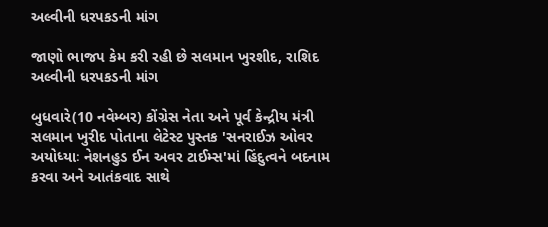અલ્વીની ધરપકડની માંગ

જાણો ભાજપ કેમ કરી રહી છે સલમાન ખુરશીદ, રાશિદ અલ્વીની ધરપકડની માંગ

બુધવારે(10 નવેમ્બર) કોંગ્રેસ નેતા અને પૂર્વ કેન્દ્રીય મંત્રી સલમાન ખુરીદ પોતાના લેટેસ્ટ પુસ્તક 'સનરાઈઝ ઓવર અયોધ્યાઃ નેશનહુડ ઈન અવર ટાઈમ્સ'માં હિંદુત્વને બદનામ કરવા અને આતંકવાદ સાથે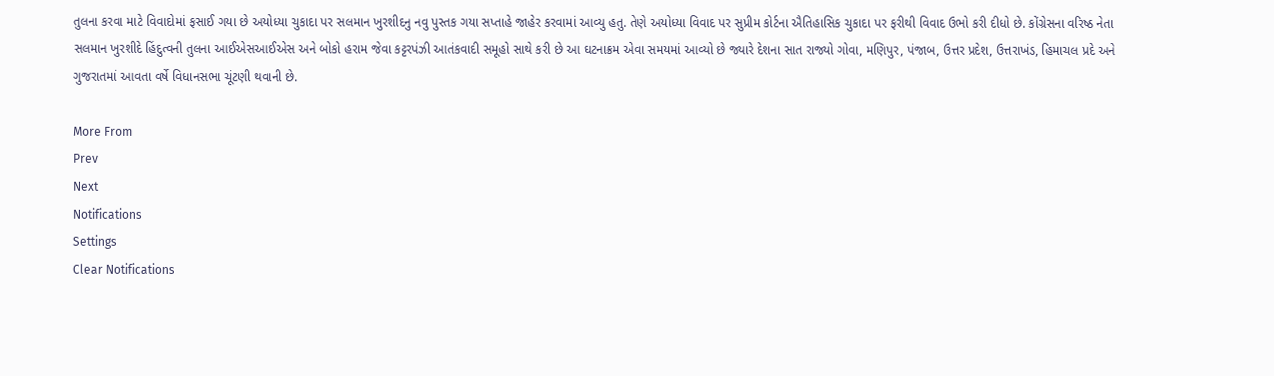તુલના કરવા માટે વિવાદોમાં ફસાઈ ગયા છે અયોધ્યા ચુકાદા પર સલમાન ખુરશીદનુ નવુ પુસ્તક ગયા સપ્તાહે જાહેર કરવામાં આવ્યુ હતુ. તેણે અયોધ્યા વિવાદ પર સુપ્રીમ કોર્ટના ઐતિહાસિક ચુકાદા પર ફરીથી વિવાદ ઉભો કરી દીધો છે. કોંગ્રેસના વરિષ્ઠ નેતા સલમાન ખુરશીદે હિંદુત્વની તુલના આઈએસઆઈએસ અને બોકો હરામ જેવા કટ્ટરપંઝી આતંકવાદી સમૂહો સાથે કરી છે આ ઘટનાક્રમ એવા સમયમાં આવ્યો છે જ્યારે દેશના સાત રાજ્યો ગોવા, મણિપુર, પંજાબ, ઉત્તર પ્રદેશ, ઉત્તરાખંડ, હિમાચલ પ્રદે અને ગુજરાતમાં આવતા વર્ષે વિધાનસભા ચૂંટણી થવાની છે.

More From
Prev
Next
Notifications
Settings
Clear Notifications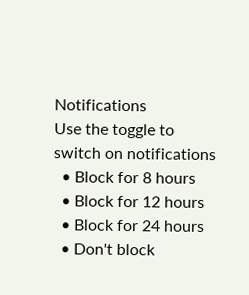Notifications
Use the toggle to switch on notifications
  • Block for 8 hours
  • Block for 12 hours
  • Block for 24 hours
  • Don't block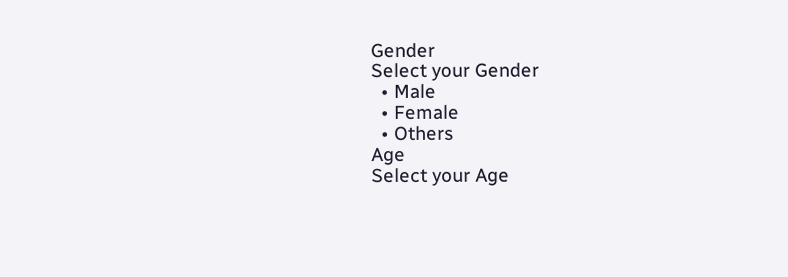Gender
Select your Gender
  • Male
  • Female
  • Others
Age
Select your Age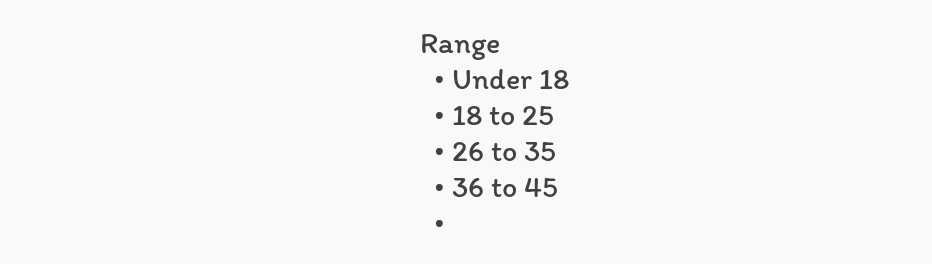Range
  • Under 18
  • 18 to 25
  • 26 to 35
  • 36 to 45
  •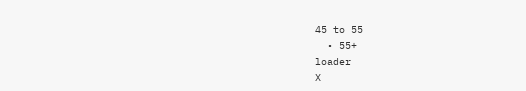45 to 55
  • 55+
loader
X